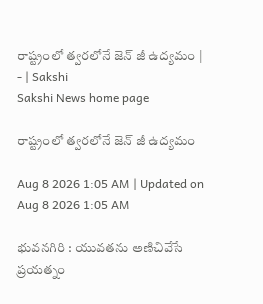రాష్ట్రంలో త్వరలోనే జెన్‌ జీ ఉద్యమం | - | Sakshi
Sakshi News home page

రాష్ట్రంలో త్వరలోనే జెన్‌ జీ ఉద్యమం

Aug 8 2026 1:05 AM | Updated on Aug 8 2026 1:05 AM

భువనగిరి : యువతను అణిచివేసే ప్రయత్నం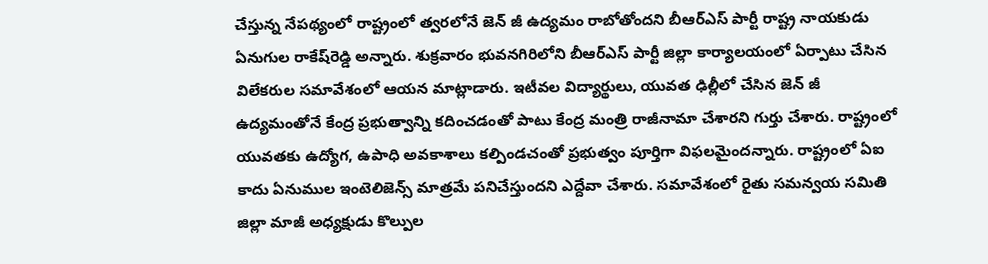చేస్తున్న నేపథ్యంలో రాష్ట్రంలో త్వరలోనే జెన్‌ జీ ఉద్యమం రాబోతోందని బీఆర్‌ఎస్‌ పార్టీ రాష్ట్ర నాయకుడు ఏనుగుల రాకేష్‌రెడ్డి అన్నారు. శుక్రవారం భువనగిరిలోని బీఆర్‌ఎస్‌ పార్టీ జిల్లా కార్యాలయంలో ఏర్పాటు చేసిన విలేకరుల సమావేశంలో ఆయన మాట్లాడారు. ఇటీవల విద్యార్థులు, యువత ఢిల్లీలో చేసిన జెన్‌ జీ ఉద్యమంతోనే కేంద్ర ప్రభుత్వాన్ని కదించడంతో పాటు కేంద్ర మంత్రి రాజీనామా చేశారని గుర్తు చేశారు. రాష్ట్రంలో యువతకు ఉద్యోగ, ఉపాధి అవకాశాలు కల్పిండచంతో ప్రభుత్వం పూర్తిగా విఫలమైందన్నారు. రాష్ట్రంలో ఏఐ కాదు ఏనుముల ఇంటెలిజెన్స్‌ మాత్రమే పనిచేస్తుందని ఎద్దేవా చేశారు. సమావేశంలో రైతు సమన్వయ సమితి జిల్లా మాజీ అధ్యక్షుడు కొల్పుల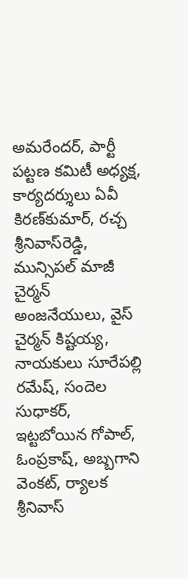అమరేందర్‌, పార్టీ పట్టణ కమిటీ అధ్యక్ష, కార్యదర్శులు ఏవీ కిరణ్‌కుమార్‌, రచ్చ శ్రీనివాస్‌రెడ్డి, మున్సిపల్‌ మాజీ చైర్మన్‌ అంజనేయులు, వైస్‌ చైర్మన్‌ కిష్టయ్య, నాయకులు సూరేపల్లి రమేష్‌, సందెల సుధాకర్‌, ఇట్టబోయిన గోపాల్‌, ఓంప్రకాష్‌, అబ్బగాని వెంకట్‌, ర్యాలక శ్రీనివాస్‌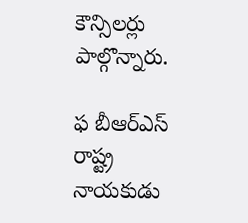కౌన్సిలర్లు పాల్గొన్నారు.

ఫ బీఆర్‌ఎస్‌ రాష్ట్ర నాయకుడు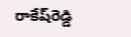రాకేష్‌రెడ్డి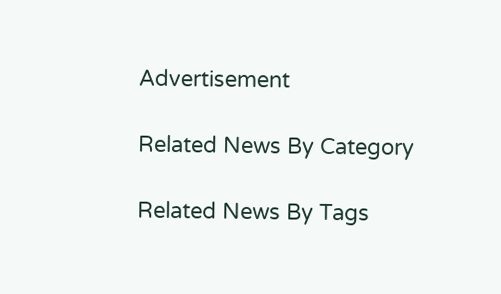Advertisement

Related News By Category

Related News By Tags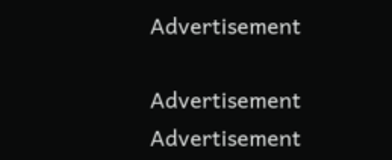Advertisement

Advertisement
Advertisement